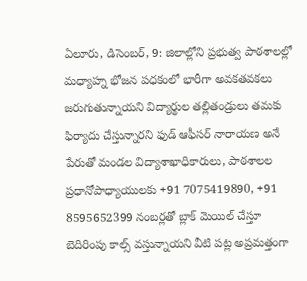ఏలూరు, డిసెంబర్, 9: జిలాల్లోని ప్రభుత్వ పాఠశాలల్లో మధ్యాహ్న భోజన పధకంలో భారీగా అవకతవకలు జరుగుతున్నాయని విద్యార్థుల తల్లితండ్రులు తమకు ఫిర్యాదు చేస్తున్నారని ఫుడ్ ఆఫీసర్ నారాయణ అనే పేరుతో మండల విద్యాశాఖాధికారులు, పాఠశాలల ప్రధానోపాధ్యాయులకు +91 7075419890, +91 8595652399 నంబర్లతో బ్లాక్ మెయిల్ చేస్తూ బెదిరింపు కాల్స్ వస్తున్నాయని వీటి పట్ల అప్రమత్తంగా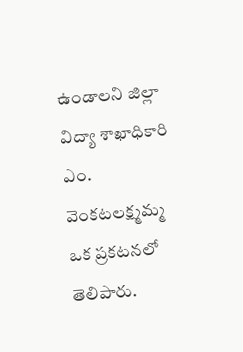ఉండాలని జిల్లా విద్యా శాఖాధికారి ఎం. వెంకటలక్ష్మమ్మ ఒక ప్రకటనలో తెలిపారు.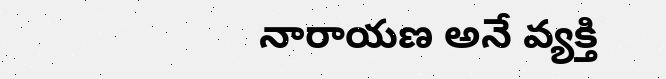నారాయణ అనే వ్యక్తి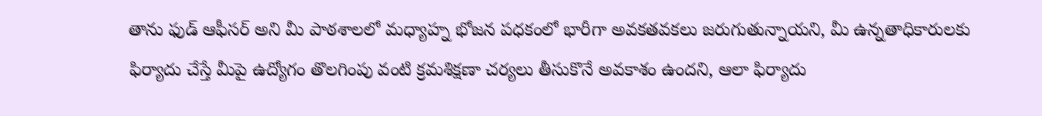తాను ఫుడ్ ఆఫీసర్ అని మీ పాఠశాలలో మధ్యాహ్న భోజన పధకంలో భారీగా అవకతవకలు జరుగుతున్నాయని, మీ ఉన్నతాధికారులకు ఫిర్యాదు చేస్తే మీపై ఉద్యోగం తొలగింపు వంటి క్రమశిక్షణా చర్యలు తీసుకొనే అవకాశం ఉందని, ఆలా ఫిర్యాదు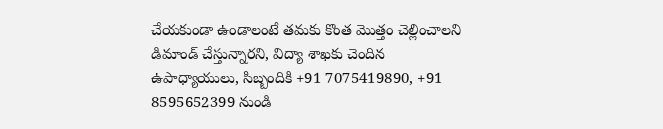చేయకుండా ఉండాలంటే తమకు కొంత మొత్తం చెల్లించాలని డిమాండ్ చేస్తున్నారని, విద్యా శాఖకు చెందిన ఉపాధ్యాయులు, సిబ్బందికి +91 7075419890, +91 8595652399 నుండి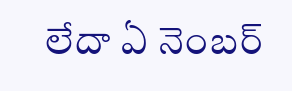లేదా ఏ నెంబర్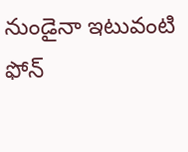నుండైనా ఇటువంటి ఫోన్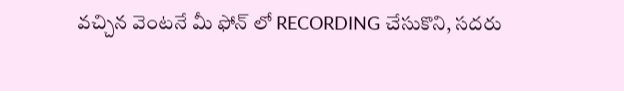వచ్చిన వెంటనే మీ ఫోన్ లో RECORDING చేసుకొని, సదరు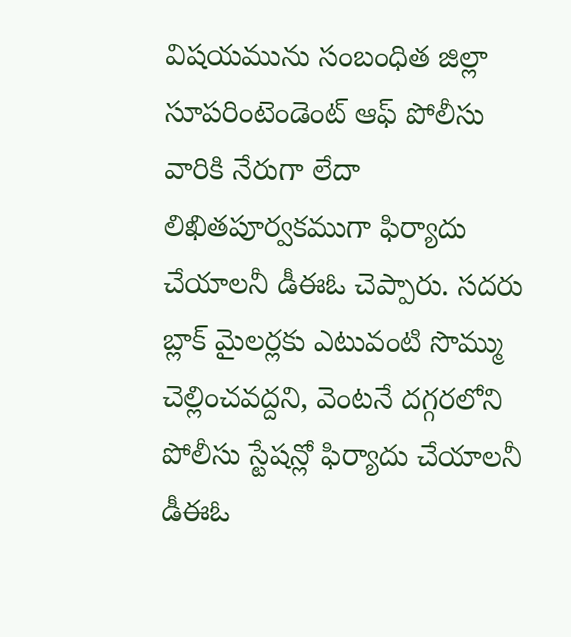విషయమును సంబంధిత జిల్లా సూపరింటెండెంట్ ఆఫ్ పోలీసు వారికి నేరుగా లేదా లిఖితపూర్వకముగా ఫిర్యాదు చేయాలనీ డీఈఓ చెప్పారు. సదరు బ్లాక్ మైలర్లకు ఎటువంటి సొమ్ము చెల్లించవద్దని, వెంటనే దగ్గరలోని పోలీసు స్టేషన్లో ఫిర్యాదు చేయాలనీ డీఈఓ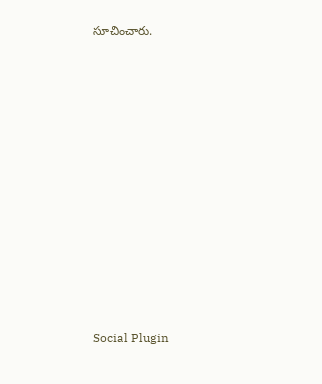సూచించారు.















Social Plugin